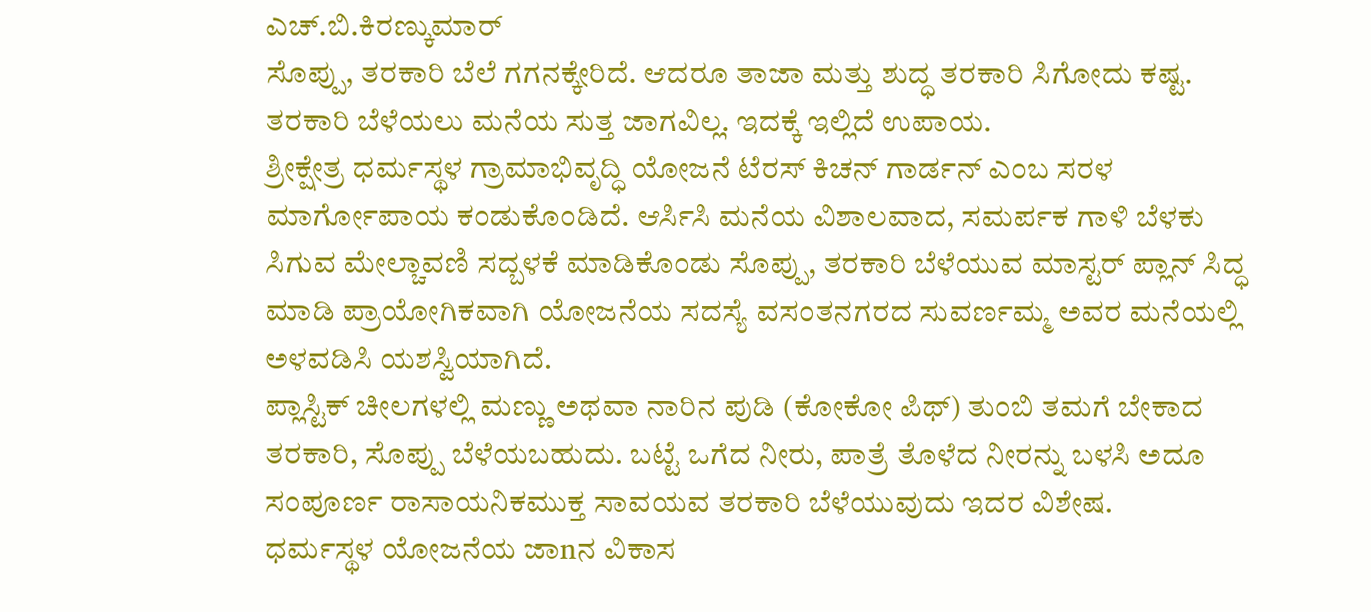ಎಚ್.ಬಿ.ಕಿರಣ್ಕುಮಾರ್
ಸೊಪ್ಪು, ತರಕಾರಿ ಬೆಲೆ ಗಗನಕ್ಕೇರಿದೆ. ಆದರೂ ತಾಜಾ ಮತ್ತು ಶುದ್ಧ ತರಕಾರಿ ಸಿಗೋದು ಕಷ್ಟ. ತರಕಾರಿ ಬೆಳೆಯಲು ಮನೆಯ ಸುತ್ತ ಜಾಗವಿಲ್ಲ. ಇದಕ್ಕೆ ಇಲ್ಲಿದೆ ಉಪಾಯ.
ಶ್ರೀಕ್ಷೇತ್ರ ಧರ್ಮಸ್ಥಳ ಗ್ರಾಮಾಭಿವೃದ್ಧಿ ಯೋಜನೆ ಟೆರಸ್ ಕಿಚನ್ ಗಾರ್ಡನ್ ಎಂಬ ಸರಳ ಮಾರ್ಗೋಪಾಯ ಕಂಡುಕೊಂಡಿದೆ. ಆರ್ಸಿಸಿ ಮನೆಯ ವಿಶಾಲವಾದ, ಸಮರ್ಪಕ ಗಾಳಿ ಬೆಳಕು ಸಿಗುವ ಮೇಲ್ಚಾವಣಿ ಸದ್ಬಳಕೆ ಮಾಡಿಕೊಂಡು ಸೊಪ್ಪು, ತರಕಾರಿ ಬೆಳೆಯುವ ಮಾಸ್ಟರ್ ಪ್ಲಾನ್ ಸಿದ್ಧ ಮಾಡಿ ಪ್ರಾಯೋಗಿಕವಾಗಿ ಯೋಜನೆಯ ಸದಸ್ಯೆ ವಸಂತನಗರದ ಸುವರ್ಣಮ್ಮ ಅವರ ಮನೆಯಲ್ಲಿ ಅಳವಡಿಸಿ ಯಶಸ್ವಿಯಾಗಿದೆ.
ಪ್ಲಾಸ್ಟಿಕ್ ಚೀಲಗಳಲ್ಲಿ ಮಣ್ಣು ಅಥವಾ ನಾರಿನ ಪುಡಿ (ಕೋಕೋ ಪಿಥ್) ತುಂಬಿ ತಮಗೆ ಬೇಕಾದ ತರಕಾರಿ, ಸೊಪ್ಪು ಬೆಳೆಯಬಹುದು. ಬಟ್ಟೆ ಒಗೆದ ನೀರು, ಪಾತ್ರೆ ತೊಳೆದ ನೀರನ್ನು ಬಳಸಿ ಅದೂ ಸಂಪೂರ್ಣ ರಾಸಾಯನಿಕಮುಕ್ತ ಸಾವಯವ ತರಕಾರಿ ಬೆಳೆಯುವುದು ಇದರ ವಿಶೇಷ.
ಧರ್ಮಸ್ಥಳ ಯೋಜನೆಯ ಜಾnನ ವಿಕಾಸ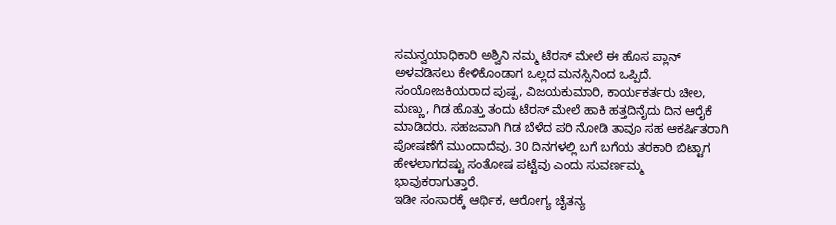ಸಮನ್ವಯಾಧಿಕಾರಿ ಅಶ್ವಿನಿ ನಮ್ಮ ಟೆರಸ್ ಮೇಲೆ ಈ ಹೊಸ ಪ್ಲಾನ್ ಅಳವಡಿಸಲು ಕೇಳಿಕೊಂಡಾಗ ಒಲ್ಲದ ಮನಸ್ಸಿನಿಂದ ಒಪ್ಪಿದೆ. ಸಂಯೋಜಕಿಯರಾದ ಪುಷ್ಪ, ವಿಜಯಕುಮಾರಿ, ಕಾರ್ಯಕರ್ತರು ಚೀಲ, ಮಣ್ಣು, ಗಿಡ ಹೊತ್ತು ತಂದು ಟೆರಸ್ ಮೇಲೆ ಹಾಕಿ ಹತ್ತದಿನೈದು ದಿನ ಆರೈಕೆ ಮಾಡಿದರು. ಸಹಜವಾಗಿ ಗಿಡ ಬೆಳೆದ ಪರಿ ನೋಡಿ ತಾವೂ ಸಹ ಆಕರ್ಷಿತರಾಗಿ ಪೋಷಣೆಗೆ ಮುಂದಾದೆವು. 30 ದಿನಗಳಲ್ಲಿ ಬಗೆ ಬಗೆಯ ತರಕಾರಿ ಬಿಟ್ಟಾಗ ಹೇಳಲಾಗದಷ್ಟು ಸಂತೋಷ ಪಟ್ಟೆವು ಎಂದು ಸುವರ್ಣಮ್ಮ ಭಾವುಕರಾಗುತ್ತಾರೆ.
ಇಡೀ ಸಂಸಾರಕ್ಕೆ ಆರ್ಥಿಕ, ಆರೋಗ್ಯ ಚೈತನ್ಯ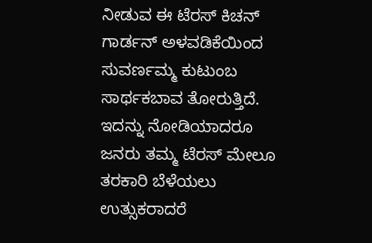ನೀಡುವ ಈ ಟೆರಸ್ ಕಿಚನ್ ಗಾರ್ಡನ್ ಅಳವಡಿಕೆಯಿಂದ ಸುವರ್ಣಮ್ಮ ಕುಟುಂಬ ಸಾರ್ಥಕಬಾವ ತೋರುತ್ತಿದೆ. ಇದನ್ನು ನೋಡಿಯಾದರೂ ಜನರು ತಮ್ಮ ಟೆರಸ್ ಮೇಲೂ ತರಕಾರಿ ಬೆಳೆಯಲು ಉತ್ಸುಕರಾದರೆ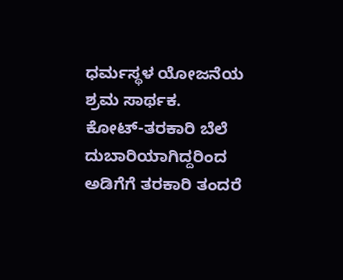ಧರ್ಮಸ್ಥಳ ಯೋಜನೆಯ ಶ್ರಮ ಸಾರ್ಥಕ.
ಕೋಟ್-ತರಕಾರಿ ಬೆಲೆ ದುಬಾರಿಯಾಗಿದ್ದರಿಂದ ಅಡಿಗೆಗೆ ತರಕಾರಿ ತಂದರೆ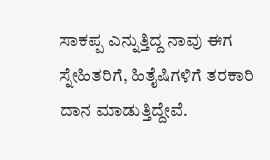ಸಾಕಪ್ಪ ಎನ್ನುತ್ತಿದ್ದ ನಾವು ಈಗ ಸ್ನೇಹಿತರಿಗೆ, ಹಿತೈಷಿಗಳಿಗೆ ತರಕಾರಿ ದಾನ ಮಾಡುತ್ತಿದ್ದೇವೆ.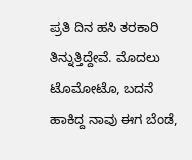ಪ್ರತಿ ದಿನ ಹಸಿ ತರಕಾರಿ ತಿನ್ನುತ್ತಿದ್ದೇವೆ. ಮೊದಲು ಟೊಮೋಟೊ, ಬದನೆ ಹಾಕಿದ್ದ ನಾವು ಈಗ ಬೆಂಡೆ,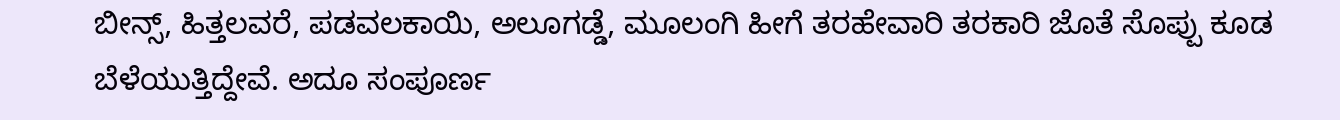ಬೀನ್ಸ್, ಹಿತ್ತಲವರೆ, ಪಡವಲಕಾಯಿ, ಅಲೂಗಡ್ಡೆ, ಮೂಲಂಗಿ ಹೀಗೆ ತರಹೇವಾರಿ ತರಕಾರಿ ಜೊತೆ ಸೊಪ್ಪು ಕೂಡ ಬೆಳೆಯುತ್ತಿದ್ದೇವೆ. ಅದೂ ಸಂಪೂರ್ಣ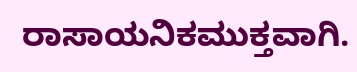ರಾಸಾಯನಿಕಮುಕ್ತವಾಗಿ.